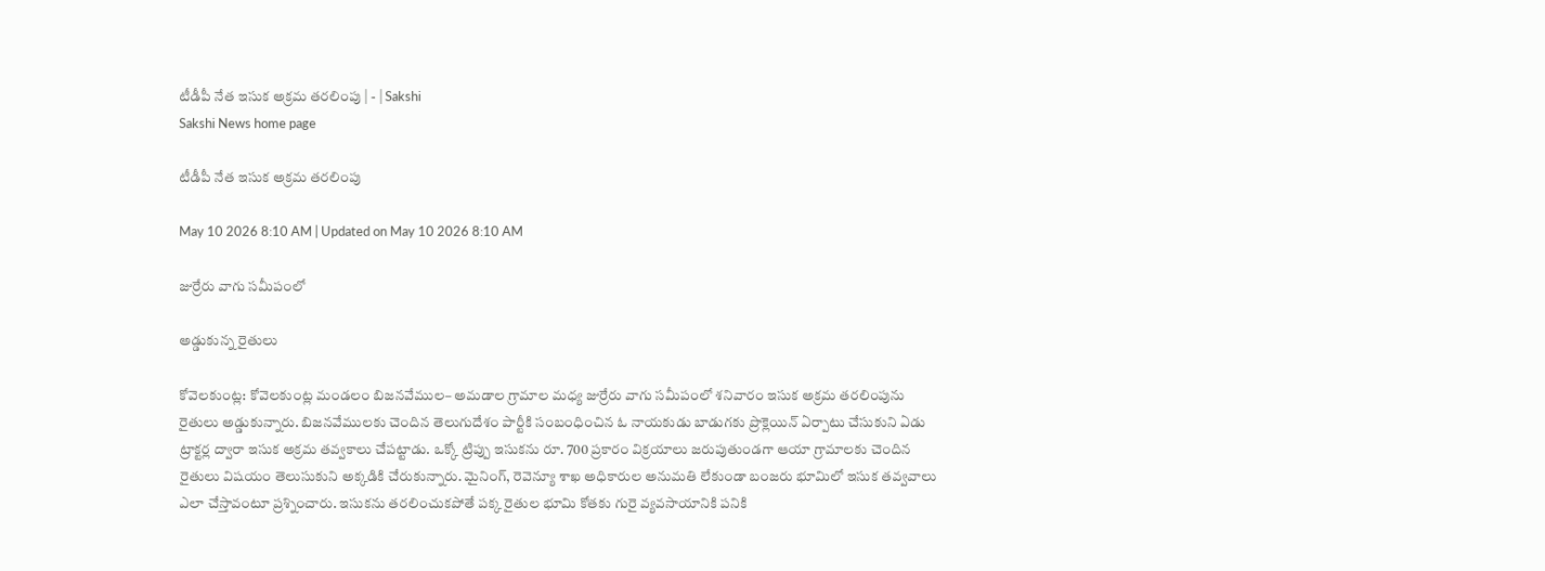టీడీపీ నేత ఇసుక అక్రమ తరలింపు | - | Sakshi
Sakshi News home page

టీడీపీ నేత ఇసుక అక్రమ తరలింపు

May 10 2026 8:10 AM | Updated on May 10 2026 8:10 AM

జుర్రేరు వాగు సమీపంలో

అడ్డుకున్న రైతులు

కోవెలకుంట్ల: కోవెలకుంట్ల మండలం బిజనవేముల– అమడాల గ్రామాల మధ్య జుర్రేరు వాగు సమీపంలో శనివారం ఇసుక అక్రమ తరలింపును రైతులు అడ్డుకున్నారు. బిజనవేములకు చెందిన తెలుగుదేశం పార్టీకి సంబంధించిన ఓ నాయకుడు బాడుగకు ప్రొక్లెయిన్‌ ఏర్పాటు చేసుకుని ఏడు ట్రాక్టర్ల ద్వారా ఇసుక అక్రమ తవ్వకాలు చేపట్టాడు. ఒక్కో ట్రిప్పు ఇసుకను రూ. 700 ప్రకారం విక్రయాలు జరుపుతుండగా ఆయా గ్రామాలకు చెందిన రైతులు విషయం తెలుసుకుని అక్కడికి చేరుకున్నారు. మైనింగ్‌, రెవెన్యూ శాఖ అధికారుల అనుమతి లేకుండా బంజరు భూమిలో ఇసుక తవ్వవాలు ఎలా చేస్తావంటూ ప్రశ్నించారు. ఇసుకను తరలించుకపోతే పక్క రైతుల భూమి కోతకు గురై వ్యవసాయానికి పనికి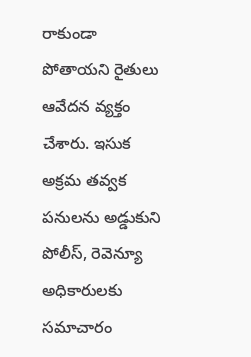రాకుండా పోతాయని రైతులు ఆవేదన వ్యక్తం చేశారు. ఇసుక అక్రమ తవ్వక పనులను అడ్డుకుని పోలీస్‌, రెవెన్యూ అధికారులకు సమాచారం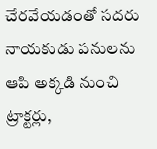చేరవేయడంతో సదరు నాయకుడు పనులను ఆపి అక్కడి నుంచి ట్రాక్టర్లు,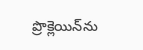ప్రొక్లెయిన్‌ను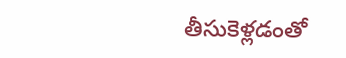తీసుకెళ్లడంతో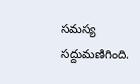సమస్య సద్దుమణిగింది.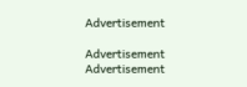Advertisement

Advertisement
Advertisement